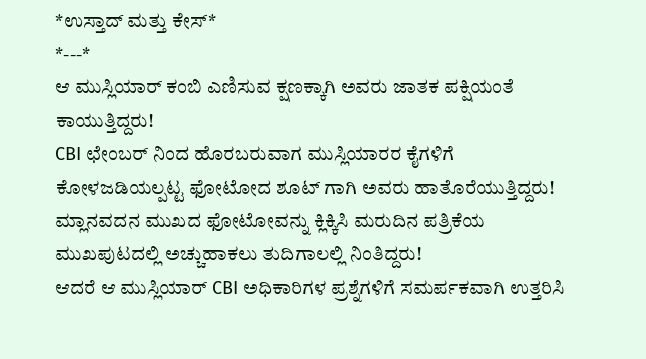*ಉಸ್ತಾದ್ ಮತ್ತು ಕೇಸ್*
*---*
ಆ ಮುಸ್ಲಿಯಾರ್ ಕಂಬಿ ಎಣಿಸುವ ಕ್ಷಣಕ್ಕಾಗಿ ಅವರು ಜಾತಕ ಪಕ್ಷಿಯಂತೆ ಕಾಯುತ್ತಿದ್ದರು!
CBI ಛೇಂಬರ್ ನಿಂದ ಹೊರಬರುವಾಗ ಮುಸ್ಲಿಯಾರರ ಕೈಗಳಿಗೆ ಕೋಳಜಡಿಯಲ್ಪಟ್ಟ ಫೋಟೋದ ಶೂಟ್ ಗಾಗಿ ಅವರು ಹಾತೊರೆಯುತ್ತಿದ್ದರು!
ಮ್ಲಾನವದನ ಮುಖದ ಫೋಟೋವನ್ನು ಕ್ಲಿಕ್ಕಿಸಿ ಮರುದಿನ ಪತ್ರಿಕೆಯ ಮುಖಪುಟದಲ್ಲಿ ಅಚ್ಚುಹಾಕಲು ತುದಿಗಾಲಲ್ಲಿ ನಿಂತಿದ್ದರು!
ಆದರೆ ಆ ಮುಸ್ಲಿಯಾರ್ CBI ಅಧಿಕಾರಿಗಳ ಪ್ರಶ್ನೆಗಳಿಗೆ ಸಮರ್ಪಕವಾಗಿ ಉತ್ತರಿಸಿ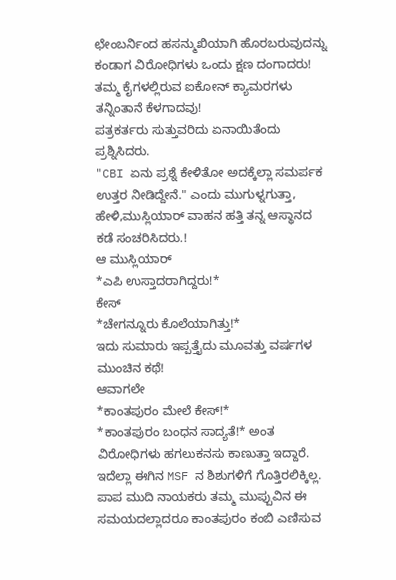ಛೇಂಬರ್ನಿಂದ ಹಸನ್ಮುಖಿಯಾಗಿ ಹೊರಬರುವುದನ್ನು ಕಂಡಾಗ ವಿರೋಧಿಗಳು ಒಂದು ಕ್ಷಣ ದಂಗಾದರು!
ತಮ್ಮ ಕೈಗಳಲ್ಲಿರುವ ಐಕೋನ್ ಕ್ಯಾಮರಗಳು ತನ್ನಿಂತಾನೆ ಕೆಳಗಾದವು!
ಪತ್ರಕರ್ತರು ಸುತ್ತುವರಿದು ಏನಾಯಿತೆಂದು ಪ್ರಶ್ನಿಸಿದರು.
"CBI ಏನು ಪ್ರಶ್ನೆ ಕೇಳಿತೋ ಅದಕ್ಕೆಲ್ಲಾ ಸಮರ್ಪಕ ಉತ್ತರ ನೀಡಿದ್ದೇನೆ." ಎಂದು ಮುಗುಳ್ನಗುತ್ತಾ, ಹೇಳಿ,ಮುಸ್ಲಿಯಾರ್ ವಾಹನ ಹತ್ತಿ ತನ್ನ ಆಸ್ಥಾನದ ಕಡೆ ಸಂಚರಿಸಿದರು.!
ಆ ಮುಸ್ಲಿಯಾರ್
*ಎಪಿ ಉಸ್ತಾದರಾಗಿದ್ದರು!*
ಕೇಸ್
*ಚೇಗನ್ನೂರು ಕೊಲೆಯಾಗಿತ್ತು!*
ಇದು ಸುಮಾರು ಇಪ್ಪತ್ತೈದು ಮೂವತ್ತು ವರ್ಷಗಳ ಮುಂಚಿನ ಕಥೆ!
ಆವಾಗಲೇ
*ಕಾಂತಪುರಂ ಮೇಲೆ ಕೇಸ್!*
*ಕಾಂತಪುರಂ ಬಂಧನ ಸಾದ್ಯತೆ!* ಅಂತ ವಿರೋಧಿಗಳು ಹಗಲುಕನಸು ಕಾಣುತ್ತಾ ಇದ್ದಾರೆ.
ಇದೆಲ್ಲಾ ಈಗಿನ MSF ನ ಶಿಶುಗಳಿಗೆ ಗೊತ್ತಿರಲಿಕ್ಕಿಲ್ಲ.
ಪಾಪ ಮುದಿ ನಾಯಕರು ತಮ್ಮ ಮುಪ್ಪುವಿನ ಈ ಸಮಯದಲ್ಲಾದರೂ ಕಾಂತಪುರಂ ಕಂಬಿ ಎಣಿಸುವ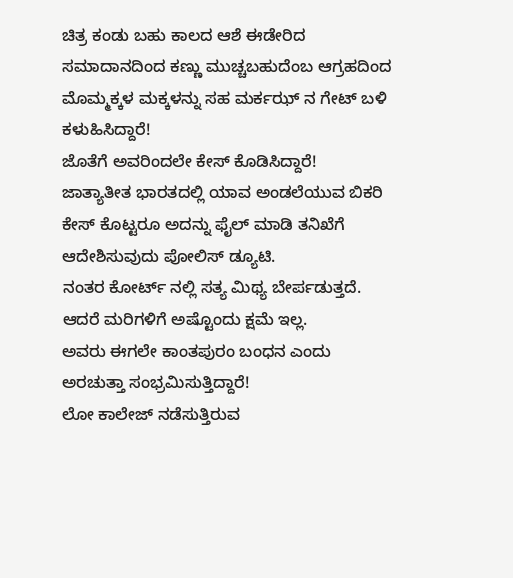ಚಿತ್ರ ಕಂಡು ಬಹು ಕಾಲದ ಆಶೆ ಈಡೇರಿದ ಸಮಾದಾನದಿಂದ ಕಣ್ಣು ಮುಚ್ಚಬಹುದೆಂಬ ಆಗ್ರಹದಿಂದ ಮೊಮ್ಮಕ್ಕಳ ಮಕ್ಕಳನ್ನು ಸಹ ಮರ್ಕಝ್ ನ ಗೇಟ್ ಬಳಿ ಕಳುಹಿಸಿದ್ದಾರೆ!
ಜೊತೆಗೆ ಅವರಿಂದಲೇ ಕೇಸ್ ಕೊಡಿಸಿದ್ದಾರೆ!
ಜಾತ್ಯಾತೀತ ಭಾರತದಲ್ಲಿ ಯಾವ ಅಂಡಲೆಯುವ ಬಿಕರಿ ಕೇಸ್ ಕೊಟ್ಟರೂ ಅದನ್ನು ಫೈಲ್ ಮಾಡಿ ತನಿಖೆಗೆ ಆದೇಶಿಸುವುದು ಪೋಲಿಸ್ ಡ್ಯೂಟಿ.
ನಂತರ ಕೋರ್ಟ್ ನಲ್ಲಿ ಸತ್ಯ ಮಿಥ್ಯ ಬೇರ್ಪಡುತ್ತದೆ.
ಆದರೆ ಮರಿಗಳಿಗೆ ಅಷ್ಟೊಂದು ಕ್ಷಮೆ ಇಲ್ಲ.
ಅವರು ಈಗಲೇ ಕಾಂತಪುರಂ ಬಂಧನ ಎಂದು ಅರಚುತ್ತಾ ಸಂಭ್ರಮಿಸುತ್ತಿದ್ದಾರೆ!
ಲೋ ಕಾಲೇಜ್ ನಡೆಸುತ್ತಿರುವ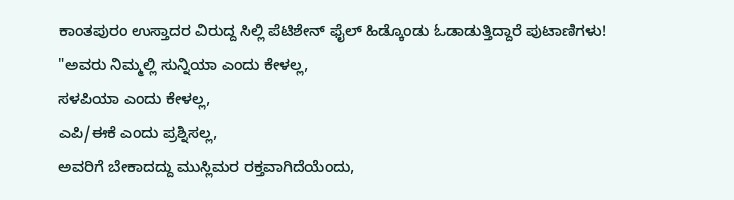ಕಾಂತಪುರಂ ಉಸ್ತಾದರ ವಿರುದ್ದ ಸಿಲ್ಲಿ ಪೆಟಿಶೇನ್ ಫೈಲ್ ಹಿಡ್ಕೊಂಡು ಓಡಾಡುತ್ತಿದ್ದಾರೆ ಪುಟಾಣಿಗಳು!
"ಅವರು ನಿಮ್ಮಲ್ಲಿ ಸುನ್ನಿಯಾ ಎಂದು ಕೇಳಲ್ಲ,
ಸಳಪಿಯಾ ಎಂದು ಕೇಳಲ್ಲ,
ಎಪಿ/ಈಕೆ ಎಂದು ಪ್ರಶ್ನಿಸಲ್ಲ,
ಅವರಿಗೆ ಬೇಕಾದದ್ದು ಮುಸ್ಲಿಮರ ರಕ್ತವಾಗಿದೆಯೆಂದು,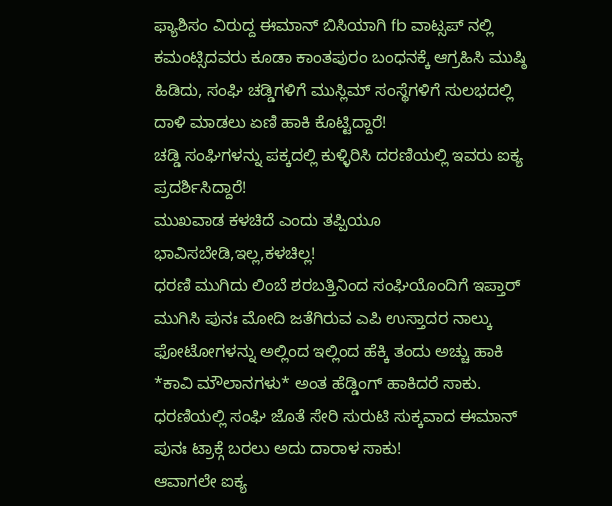ಫ್ಯಾಶಿಸಂ ವಿರುದ್ದ ಈಮಾನ್ ಬಿಸಿಯಾಗಿ fb ವಾಟ್ಸಪ್ ನಲ್ಲಿ ಕಮಂಟ್ಸಿದವರು ಕೂಡಾ ಕಾಂತಪುರಂ ಬಂಧನಕ್ಕೆ ಆಗ್ರಹಿಸಿ ಮುಷ್ಠಿ ಹಿಡಿದು, ಸಂಘಿ ಚಡ್ಡಿಗಳಿಗೆ ಮುಸ್ಲಿಮ್ ಸಂಸ್ಥೆಗಳಿಗೆ ಸುಲಭದಲ್ಲಿ ದಾಳಿ ಮಾಡಲು ಏಣಿ ಹಾಕಿ ಕೊಟ್ಟಿದ್ದಾರೆ!
ಚಡ್ಡಿ ಸಂಘಿಗಳನ್ನು ಪಕ್ಕದಲ್ಲಿ ಕುಳ್ಳಿರಿಸಿ ದರಣಿಯಲ್ಲಿ ಇವರು ಐಕ್ಯ ಪ್ರದರ್ಶಿಸಿದ್ದಾರೆ!
ಮುಖವಾಡ ಕಳಚಿದೆ ಎಂದು ತಪ್ಪಿಯೂ ಭಾವಿಸಬೇಡಿ,ಇಲ್ಲ,ಕಳಚಿಲ್ಲ!
ಧರಣಿ ಮುಗಿದು ಲಿಂಬೆ ಶರಬತ್ತಿನಿಂದ ಸಂಘಿಯೊಂದಿಗೆ ಇಪ್ತಾರ್ ಮುಗಿಸಿ ಪುನಃ ಮೋದಿ ಜತೆಗಿರುವ ಎಪಿ ಉಸ್ತಾದರ ನಾಲ್ಕು ಫೋಟೋಗಳನ್ನು ಅಲ್ಲಿಂದ ಇಲ್ಲಿಂದ ಹೆಕ್ಕಿ ತಂದು ಅಚ್ಚು ಹಾಕಿ
*ಕಾವಿ ಮೌಲಾನಗಳು* ಅಂತ ಹೆಡ್ಡಿಂಗ್ ಹಾಕಿದರೆ ಸಾಕು.
ಧರಣಿಯಲ್ಲಿ ಸಂಘಿ ಜೊತೆ ಸೇರಿ ಸುರುಟಿ ಸುಕ್ಕವಾದ ಈಮಾನ್ ಪುನಃ ಟ್ರಾಕ್ಗೆ ಬರಲು ಅದು ದಾರಾಳ ಸಾಕು!
ಆವಾಗಲೇ ಐಕ್ಯ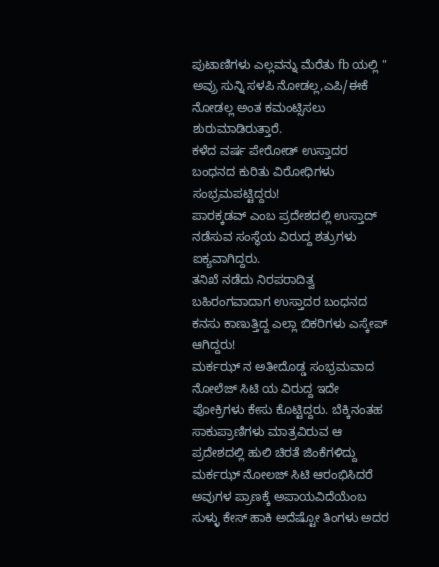ಪುಟಾಣಿಗಳು ಎಲ್ಲವನ್ನು ಮೆರೆತು fb ಯಲ್ಲಿ " ಅವ್ರು ಸುನ್ನಿ ಸಳಪಿ ನೋಡಲ್ಲ,ಎಪಿ/ಈಕೆ ನೋಡಲ್ಲ ಅಂತ ಕಮಂಟ್ಸಿಸಲು ಶುರುಮಾಡಿರುತ್ತಾರೆ.
ಕಳೆದ ವರ್ಷ ಪೇರೋಡ್ ಉಸ್ತಾದರ ಬಂಧನದ ಕುರಿತು ವಿರೋಧಿಗಳು ಸಂಭ್ರಮಪಟ್ಟಿದ್ದರು!
ಪಾರಕ್ಕಡವ್ ಎಂಬ ಪ್ರದೇಶದಲ್ಲಿ ಉಸ್ತಾದ್ ನಡೆಸುವ ಸಂಸ್ಥೆಯ ವಿರುದ್ದ ಶತ್ರುಗಳು ಐಕ್ಯವಾಗಿದ್ದರು.
ತನಿಖೆ ನಡೆದು ನಿರಪರಾದಿತ್ವ ಬಹಿರಂಗವಾದಾಗ ಉಸ್ತಾದರ ಬಂಧನದ ಕನಸು ಕಾಣುತ್ತಿದ್ದ ಎಲ್ಲಾ ಬಿಕರಿಗಳು ಎಸ್ಕೇಪ್ ಆಗಿದ್ದರು!
ಮರ್ಕಝ್ ನ ಅತೀದೊಡ್ಡ ಸಂಭ್ರಮವಾದ ನೋಲೆಜ್ ಸಿಟಿ ಯ ವಿರುದ್ದ ಇದೇ ಪೋಕ್ರಿಗಳು ಕೇಸು ಕೊಟ್ಟಿದ್ದರು. ಬೆಕ್ಕಿನಂತಹ ಸಾಕುಪ್ರಾಣಿಗಳು ಮಾತ್ರವಿರುವ ಆ ಪ್ರದೇಶದಲ್ಲಿ ಹುಲಿ ಚಿರತೆ ಜಿಂಕೆಗಳಿದ್ದು ಮರ್ಕಝ್ ನೋಲಜ್ ಸಿಟಿ ಆರಂಭಿಸಿದರೆ ಅವುಗಳ ಪ್ರಾಣಕ್ಕೆ ಅಪಾಯವಿದೆಯೆಂಬ ಸುಳ್ಳು ಕೇಸ್ ಹಾಕಿ ಅದೆಷ್ಟೋ ತಿಂಗಳು ಅದರ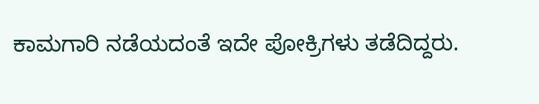ಕಾಮಗಾರಿ ನಡೆಯದಂತೆ ಇದೇ ಪೋಕ್ರಿಗಳು ತಡೆದಿದ್ದರು.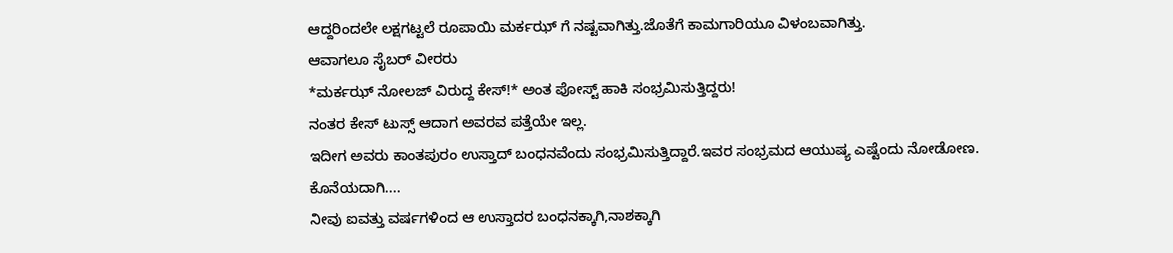ಆದ್ದರಿಂದಲೇ ಲಕ್ಷಗಟ್ಟಲೆ ರೂಪಾಯಿ ಮರ್ಕಝ್ ಗೆ ನಷ್ಟವಾಗಿತ್ತು.ಜೊತೆಗೆ ಕಾಮಗಾರಿಯೂ ವಿಳಂಬವಾಗಿತ್ತು.
ಆವಾಗಲೂ ಸೈಬರ್ ವೀರರು
*ಮರ್ಕಝ್ ನೋಲಜ್ ವಿರುದ್ದ ಕೇಸ್!* ಅಂತ ಪೋಸ್ಟ್ ಹಾಕಿ ಸಂಭ್ರಮಿಸುತ್ತಿದ್ದರು!
ನಂತರ ಕೇಸ್ ಟುಸ್ಸ್ ಆದಾಗ ಅವರವ ಪತ್ತೆಯೇ ಇಲ್ಲ.
ಇದೀಗ ಅವರು ಕಾಂತಪುರಂ ಉಸ್ತಾದ್ ಬಂಧನವೆಂದು ಸಂಭ್ರಮಿಸುತ್ತಿದ್ದಾರೆ.ಇವರ ಸಂಭ್ರಮದ ಆಯುಷ್ಯ ಎಷ್ಟೆಂದು ನೋಡೋಣ.
ಕೊನೆಯದಾಗಿ....
ನೀವು ಐವತ್ತು ವರ್ಷಗಳಿಂದ ಆ ಉಸ್ತಾದರ ಬಂಧನಕ್ಕಾಗಿ,ನಾಶಕ್ಕಾಗಿ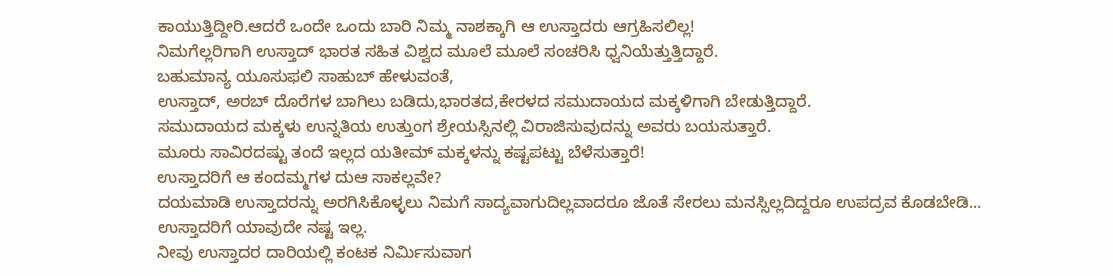ಕಾಯುತ್ತಿದ್ದೀರಿ.ಆದರೆ ಒಂದೇ ಒಂದು ಬಾರಿ ನಿಮ್ಮ ನಾಶಕ್ಕಾಗಿ ಆ ಉಸ್ತಾದರು ಆಗ್ರಹಿಸಲಿಲ್ಲ!
ನಿಮಗೆಲ್ಲರಿಗಾಗಿ ಉಸ್ತಾದ್ ಭಾರತ ಸಹಿತ ವಿಶ್ವದ ಮೂಲೆ ಮೂಲೆ ಸಂಚರಿಸಿ ಧ್ವನಿಯೆತ್ತುತ್ತಿದ್ದಾರೆ.
ಬಹುಮಾನ್ಯ ಯೂಸುಫಲಿ ಸಾಹುಬ್ ಹೇಳುವಂತೆ,
ಉಸ್ತಾದ್, ಅರಬ್ ದೊರೆಗಳ ಬಾಗಿಲು ಬಡಿದು,ಭಾರತದ,ಕೇರಳದ ಸಮುದಾಯದ ಮಕ್ಕಳಿಗಾಗಿ ಬೇಡುತ್ತಿದ್ದಾರೆ.
ಸಮುದಾಯದ ಮಕ್ಕಳು ಉನ್ನತಿಯ ಉತ್ತುಂಗ ಶ್ರೇಯಸ್ಸಿನಲ್ಲಿ ವಿರಾಜಿಸುವುದನ್ನು ಅವರು ಬಯಸುತ್ತಾರೆ.
ಮೂರು ಸಾವಿರದಷ್ಟು ತಂದೆ ಇಲ್ಲದ ಯತೀಮ್ ಮಕ್ಕಳನ್ನು ಕಷ್ಟಪಟ್ಟು ಬೆಳೆಸುತ್ತಾರೆ!
ಉಸ್ತಾದರಿಗೆ ಆ ಕಂದಮ್ಮಗಳ ದುಆ ಸಾಕಲ್ಲವೇ?
ದಯಮಾಡಿ ಉಸ್ತಾದರನ್ನು ಅರಗಿಸಿಕೊಳ್ಳಲು ನಿಮಗೆ ಸಾದ್ಯವಾಗುದಿಲ್ಲವಾದರೂ ಜೊತೆ ಸೇರಲು ಮನಸ್ಸಿಲ್ಲದಿದ್ದರೂ ಉಪದ್ರವ ಕೊಡಬೇಡಿ...
ಉಸ್ತಾದರಿಗೆ ಯಾವುದೇ ನಷ್ಟ ಇಲ್ಲ.
ನೀವು ಉಸ್ತಾದರ ದಾರಿಯಲ್ಲಿ ಕಂಟಕ ನಿರ್ಮಿಸುವಾಗ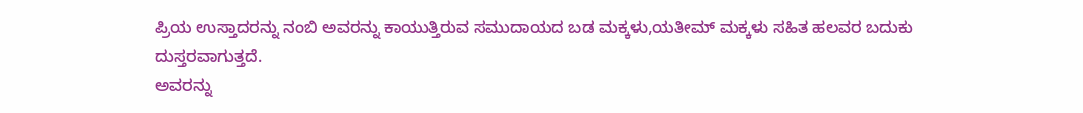ಪ್ರಿಯ ಉಸ್ತಾದರನ್ನು ನಂಬಿ ಅವರನ್ನು ಕಾಯುತ್ತಿರುವ ಸಮುದಾಯದ ಬಡ ಮಕ್ಕಳು,ಯತೀಮ್ ಮಕ್ಕಳು ಸಹಿತ ಹಲವರ ಬದುಕು ದುಸ್ತರವಾಗುತ್ತದೆ.
ಅವರನ್ನು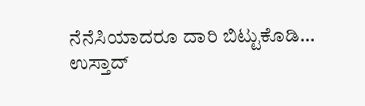ನೆನೆಸಿಯಾದರೂ ದಾರಿ ಬಿಟ್ಟುಕೊಡಿ...
ಉಸ್ತಾದ್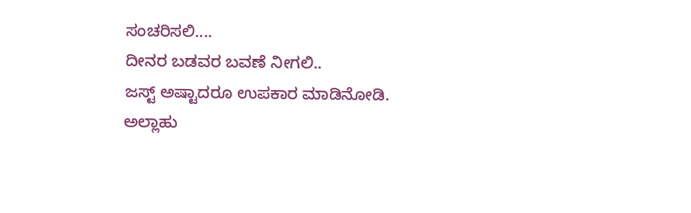ಸಂಚರಿಸಲಿ....
ದೀನರ ಬಡವರ ಬವಣೆ ನೀಗಲಿ..
ಜಸ್ಟ್ ಅಷ್ಟಾದರೂ ಉಪಕಾರ ಮಾಡಿನೋಡಿ.
ಅಲ್ಲಾಹು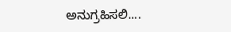ಅನುಗ್ರಹಿಸಲಿ....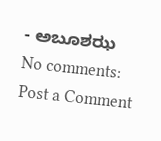- ಅಬೂಶಝ
No comments:
Post a Comment